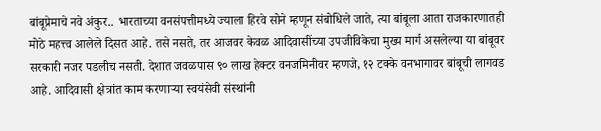बांबूप्रेमाचे नवे अंकुर.. भारताच्या वनसंपत्तीमध्ये ज्याला हिरवे सोने म्हणून संबोधिले जाते, त्या बांबूला आता राजकारणातही मोठे महत्त्व आलेले दिसत आहे. तसे नसते, तर आजवर केवळ आदिवासींच्या उपजीविकेचा मुख्य मार्ग असलेल्या या बांबूवर सरकारी नजर पडलीच नसती. देशात जवळपास ९० लाख हेक्टर वनजमिनीवर म्हणजे, १२ टक्के वनभागावर बांबूची लागवड आहे. आदिवासी क्षेत्रांत काम करणाऱ्या स्वयंसेवी संस्थांनी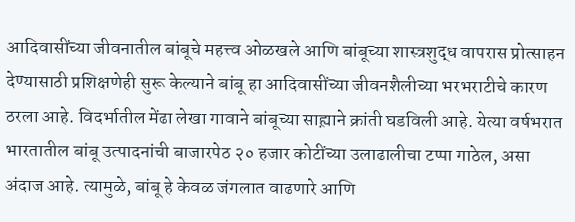आदिवासींच्या जीवनातील बांबूचे महत्त्व ओळखले आणि बांबूच्या शास्त्रशुद्ध वापरास प्रोत्साहन देण्यासाठी प्रशिक्षणेही सुरू केल्याने बांबू हा आदिवासींच्या जीवनशैलीच्या भरभराटीचे कारण ठरला आहे. विदर्भातील मेंढा लेखा गावाने बांबूच्या साह्य़ाने क्रांती घडविली आहे. येत्या वर्षभरात भारतातील बांबू उत्पादनांची बाजारपेठ २० हजार कोटींच्या उलाढालीचा टप्पा गाठेल, असा अंदाज आहे. त्यामुळे, बांबू हे केवळ जंगलात वाढणारे आणि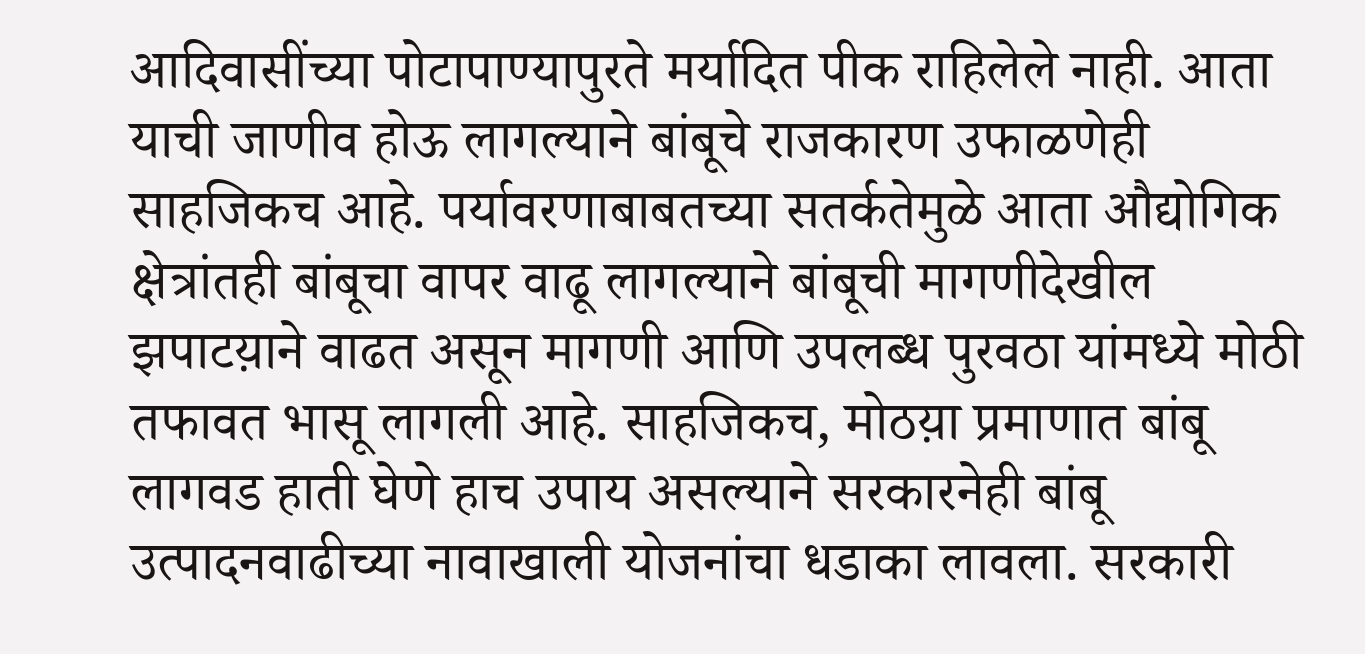आदिवासींच्या पोटापाण्यापुरते मर्यादित पीक राहिलेले नाही. आता याची जाणीव होऊ लागल्याने बांबूचे राजकारण उफाळणेही साहजिकच आहे. पर्यावरणाबाबतच्या सतर्कतेमुळे आता औद्योगिक क्षेत्रांतही बांबूचा वापर वाढू लागल्याने बांबूची मागणीदेखील झपाटय़ाने वाढत असून मागणी आणि उपलब्ध पुरवठा यांमध्ये मोठी तफावत भासू लागली आहे. साहजिकच, मोठय़ा प्रमाणात बांबू लागवड हाती घेणे हाच उपाय असल्याने सरकारनेही बांबू उत्पादनवाढीच्या नावाखाली योजनांचा धडाका लावला. सरकारी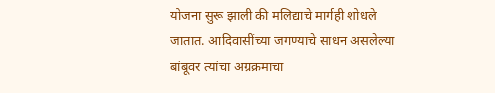योजना सुरू झाली की मलिद्याचे मार्गही शोधले जातात. आदिवासींच्या जगण्याचे साधन असलेल्या बांबूवर त्यांचा अग्रक्रमाचा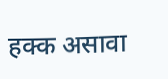हक्क असावा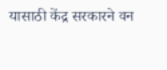यासाठी केंद्र सरकारने वन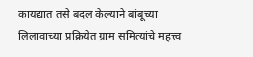कायद्यात तसे बदल केल्याने बांबूच्या लिलावाच्या प्रक्रियेत ग्राम समित्यांचे महत्त्व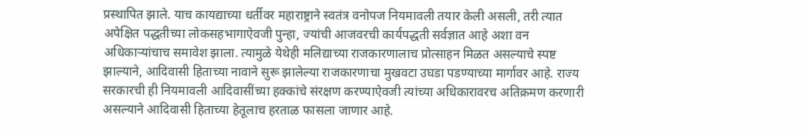प्रस्थापित झाले. याच कायद्याच्या धर्तीवर महाराष्ट्राने स्वतंत्र वनोपज नियमावली तयार केली असली, तरी त्यात अपेक्षित पद्धतीच्या लोकसहभागाऐवजी पुन्हा, ज्यांची आजवरची कार्यपद्धती सर्वज्ञात आहे अशा वन अधिकाऱ्यांचाच समावेश झाला. त्यामुळे येथेही मलिद्याच्या राजकारणालाच प्रोत्साहन मिळत असल्याचे स्पष्ट झाल्याने, आदिवासी हिताच्या नावाने सुरू झालेल्या राजकारणाचा मुखवटा उघडा पडण्याच्या मार्गावर आहे. राज्य सरकारची ही नियमावली आदिवासींच्या हक्कांचे संरक्षण करण्याऐवजी त्यांच्या अधिकारावरच अतिक्रमण करणारी असल्याने आदिवासी हिताच्या हेतूलाच हरताळ फासला जाणार आहे.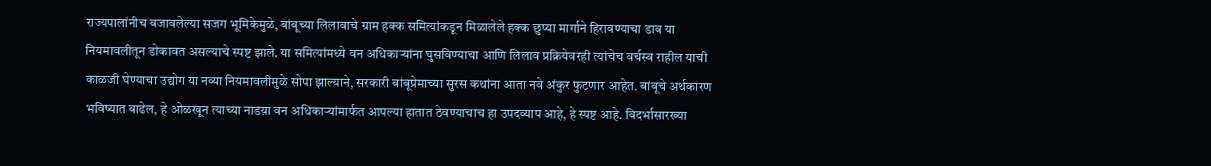राज्यपालांनीच बजावलेल्या सजग भूमिकेमुळे, बांबूच्या लिलावाचे ग्राम हक्क समित्यांकडून मिळालेले हक्क छुप्या मार्गाने हिरावण्याचा डाव या नियमावलीतून डोकावत असल्याचे स्पष्ट झाले. या समित्यांमध्ये वन अधिकाऱ्यांना घुसविण्याचा आणि लिलाव प्रक्रियेवरही त्यांचेच वर्चस्व राहील याची काळजी घेण्याचा उद्योग या नव्या नियमावलीमुळे सोपा झाल्याने, सरकारी बांबूप्रेमाच्या सुरस कथांना आता नवे अंकुर फुटणार आहेत. बांबूचे अर्थकारण भविष्यात वाढेल, हे ओळखून त्याच्या नाडय़ा वन अधिकाऱ्यांमार्फत आपल्या हातात ठेवण्याचाच हा उपदव्याप आहे, हे स्पष्ट आहे. विदर्भासारख्या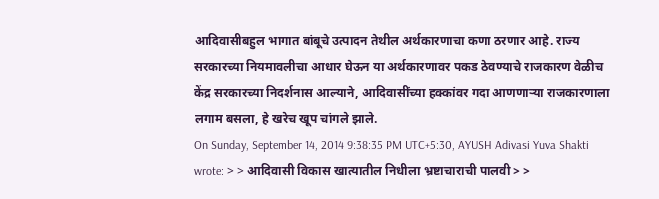आदिवासीबहुल भागात बांबूचे उत्पादन तेथील अर्थकारणाचा कणा ठरणार आहे. राज्य सरकारच्या नियमावलीचा आधार घेऊन या अर्थकारणावर पकड ठेवण्याचे राजकारण वेळीच केंद्र सरकारच्या निदर्शनास आल्याने, आदिवासींच्या हक्कांवर गदा आणणाऱ्या राजकारणाला लगाम बसला, हे खरेच खूप चांगले झाले.
On Sunday, September 14, 2014 9:38:35 PM UTC+5:30, AYUSH Adivasi Yuva Shakti wrote: > > आदिवासी विकास खात्यातील निधीला भ्रष्टाचाराची पालवी > >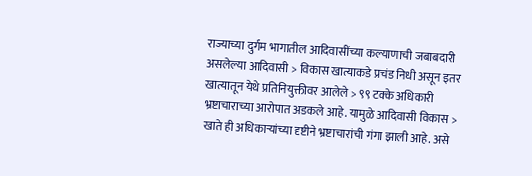राज्याच्या दुर्गम भागातील आदिवासींच्या कल्याणाची जबाबदारी असलेल्या आदिवासी > विकास खात्याकडे प्रचंड निधी असून इतर खात्यातून येथे प्रतिनियुक्तीवर आलेले > ९९ टक्के अधिकारी भ्रष्टाचाराच्या आरोपात अडकले आहे. यामुळे आदिवासी विकास > खाते ही अधिकाऱ्यांच्या दृष्टीने भ्रष्टाचारांची गंगा झाली आहे. असे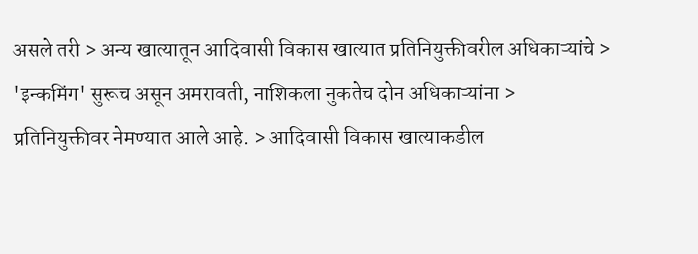असले तरी > अन्य खात्यातून आदिवासी विकास खात्यात प्रतिनियुक्तीवरील अधिकाऱ्यांचे > 'इन्कमिंग' सुरूच असून अमरावती, नाशिकला नुकतेच दोन अधिकाऱ्यांना > प्रतिनियुक्तीवर नेमण्यात आले आहे. > आदिवासी विकास खात्याकडील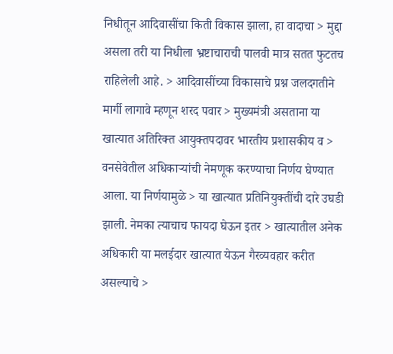निधीतून आदिवासींचा किती विकास झाला, हा वादाचा > मुद्दा असला तरी या निधीला भ्रष्टाचाराची पालवी मात्र सतत फुटतच राहिलेली आहे. > आदिवासींच्या विकासाचे प्रश्न जलदगतीने मार्गी लागावे म्हणून शरद पवार > मुख्यमंत्री असताना या खात्यात अतिरिक्त आयुक्तपदावर भारतीय प्रशासकीय व > वनसेवेतील अधिकाऱ्यांची नेमणूक करण्याचा निर्णय घेण्यात आला. या निर्णयामुळे > या खात्यात प्रतिनियुक्तींची दारे उघडी झाली. नेमका त्याचाच फायदा घेऊन इतर > खात्यातील अनेक अधिकारी या मलईदार खात्यात येऊन गैरव्यवहार करीत असल्याचे >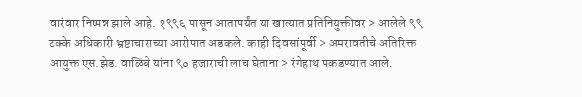वारंवार निष्पन्न झाले आहे. १९९६ पासून आतापर्यंत या खात्यात प्रतिनियुक्तीवर > आलेले ९९ टक्के अधिकारी भ्रष्टाचाराच्या आरोपात अडकले. काही दिवसांपूर्वी > अमरावतीचे अतिरिक्त आयुक्त एस.झेड. वाळिंबे यांना ९० हजाराची लाच घेताना > रंगेहाथ पकडण्यात आले.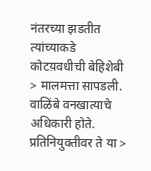नंतरच्या झडतीत त्यांच्याकडे कोटय़वधीची बेहिशेबी > मालमत्ता सापडली. वाळिंबे वनखात्याचे अधिकारी होते. प्रतिनियुक्तीवर ते या >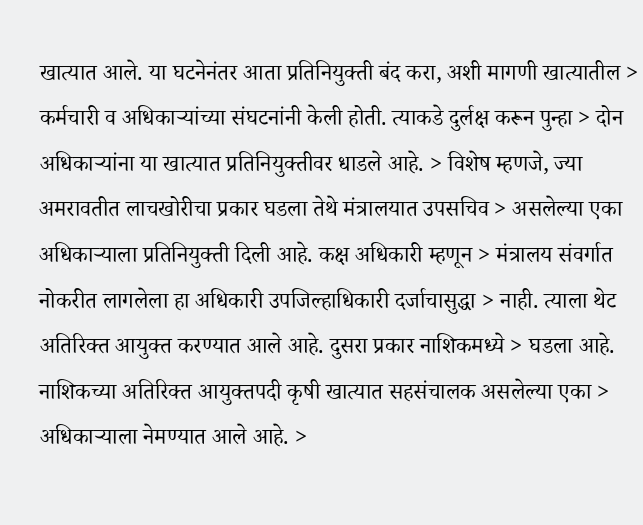खात्यात आले. या घटनेनंतर आता प्रतिनियुक्ती बंद करा, अशी मागणी खात्यातील > कर्मचारी व अधिकाऱ्यांच्या संघटनांनी केली होती. त्याकडे दुर्लक्ष करून पुन्हा > दोन अधिकाऱ्यांना या खात्यात प्रतिनियुक्तीवर धाडले आहे. > विशेष म्हणजे, ज्या अमरावतीत लाचखोरीचा प्रकार घडला तेथे मंत्रालयात उपसचिव > असलेल्या एका अधिकाऱ्याला प्रतिनियुक्ती दिली आहे. कक्ष अधिकारी म्हणून > मंत्रालय संवर्गात नोकरीत लागलेला हा अधिकारी उपजिल्हाधिकारी दर्जाचासुद्धा > नाही. त्याला थेट अतिरिक्त आयुक्त करण्यात आले आहे. दुसरा प्रकार नाशिकमध्ये > घडला आहे. नाशिकच्या अतिरिक्त आयुक्तपदी कृषी खात्यात सहसंचालक असलेल्या एका > अधिकाऱ्याला नेमण्यात आले आहे. >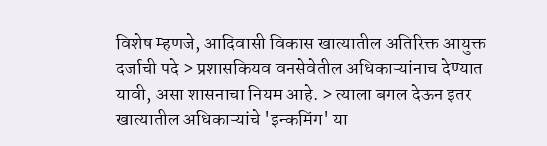विशेष म्हणजे, आदिवासी विकास खात्यातील अतिरिक्त आयुक्त दर्जाची पदे > प्रशासकियव वनसेवेतील अधिकाऱ्यांनाच देण्यात यावी, असा शासनाचा नियम आहे. > त्याला बगल देऊन इतर खात्यातील अधिकाऱ्यांचे 'इन्कमिंग' या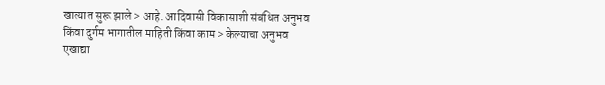खात्यात सुरू झाले > आहे. आदिवासी विकासाशी संबंधित अनुभव किंवा दुर्गम भागातील माहिती किंवा काम > केल्याचा अनुभव एखाद्या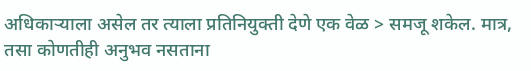अधिकाऱ्याला असेल तर त्याला प्रतिनियुक्ती देणे एक वेळ > समजू शकेल. मात्र, तसा कोणतीही अनुभव नसताना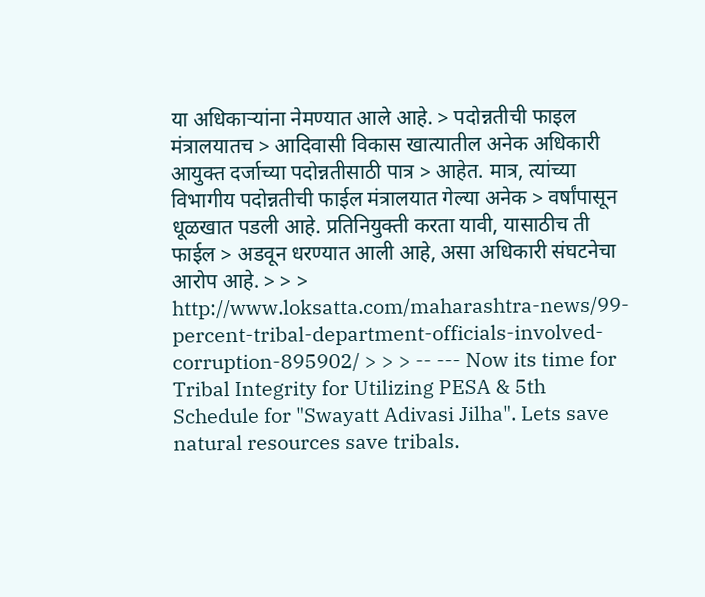या अधिकाऱ्यांना नेमण्यात आले आहे. > पदोन्नतीची फाइल मंत्रालयातच > आदिवासी विकास खात्यातील अनेक अधिकारी आयुक्त दर्जाच्या पदोन्नतीसाठी पात्र > आहेत. मात्र, त्यांच्या विभागीय पदोन्नतीची फाईल मंत्रालयात गेल्या अनेक > वर्षांपासून धूळखात पडली आहे. प्रतिनियुक्ती करता यावी, यासाठीच ती फाईल > अडवून धरण्यात आली आहे, असा अधिकारी संघटनेचा आरोप आहे. > > > http://www.loksatta.com/maharashtra-news/99-percent-tribal-department-officials-involved-corruption-895902/ > > > -- --- Now its time for Tribal Integrity for Utilizing PESA & 5th Schedule for "Swayatt Adivasi Jilha". Lets save natural resources save tribals.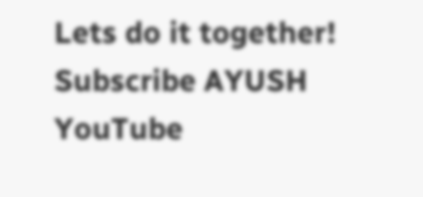Lets do it together! Subscribe AYUSH YouTube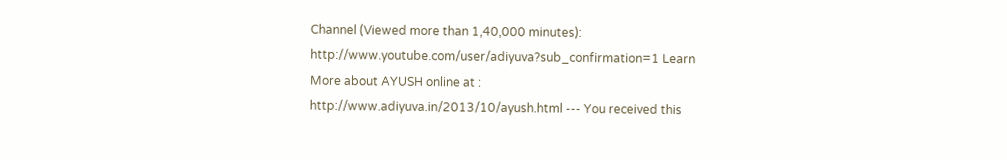Channel (Viewed more than 1,40,000 minutes): http://www.youtube.com/user/adiyuva?sub_confirmation=1 Learn More about AYUSH online at : http://www.adiyuva.in/2013/10/ayush.html --- You received this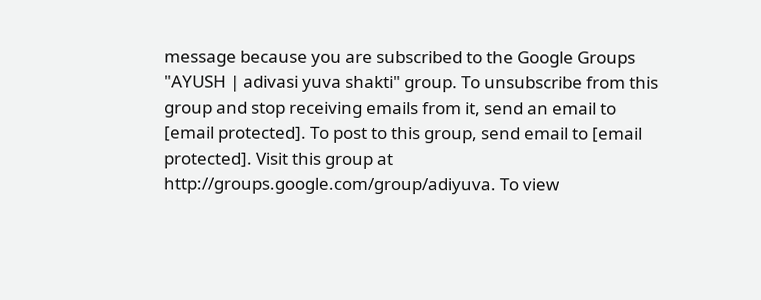message because you are subscribed to the Google Groups "AYUSH | adivasi yuva shakti" group. To unsubscribe from this group and stop receiving emails from it, send an email to [email protected]. To post to this group, send email to [email protected]. Visit this group at http://groups.google.com/group/adiyuva. To view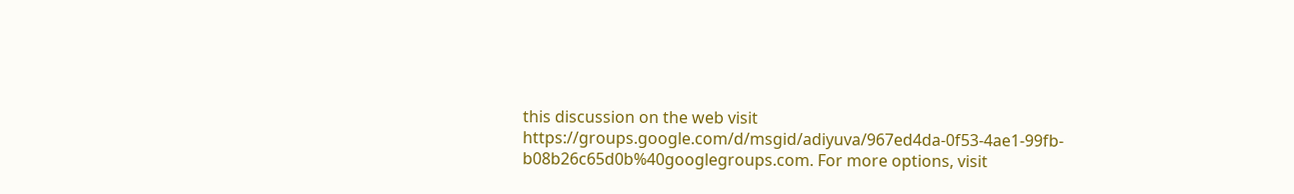this discussion on the web visit https://groups.google.com/d/msgid/adiyuva/967ed4da-0f53-4ae1-99fb-b08b26c65d0b%40googlegroups.com. For more options, visit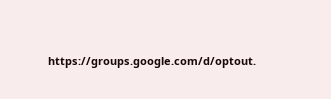https://groups.google.com/d/optout.